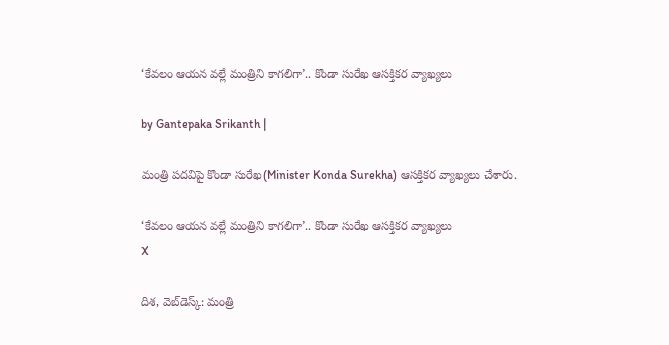‘కేవలం ఆయన వల్లే మంత్రిని కాగలిగా’.. కొండా సురేఖ ఆసక్తికర వ్యాఖ్యలు

by Gantepaka Srikanth |

మంత్రి పదవిపై కొండా సురేఖ(Minister Konda Surekha) ఆసక్తికర వ్యాఖ్యలు చేశారు.

‘కేవలం ఆయన వల్లే మంత్రిని కాగలిగా’.. కొండా సురేఖ ఆసక్తికర వ్యాఖ్యలు
X

దిశ, వెబ్‌డెస్క్: మంత్రి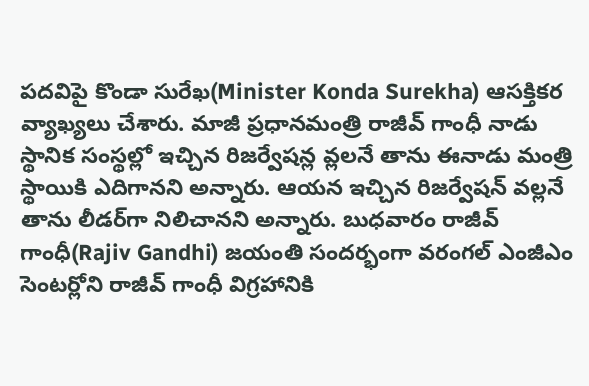పదవిపై కొండా సురేఖ(Minister Konda Surekha) ఆసక్తికర వ్యాఖ్యలు చేశారు. మాజీ ప్ర‌ధానమంత్రి రాజీవ్ గాంధీ నాడు స్థానిక సంస్థ‌ల్లో ఇచ్చిన రిజ‌ర్వేష‌న్ల వ్ల‌ల‌నే తాను ఈనాడు మంత్రి స్థాయికి ఎదిగాన‌ని అన్నారు. ఆయ‌న ఇచ్చిన రిజ‌ర్వేష‌న్ వ‌ల్ల‌నే తాను లీడ‌ర్‌గా నిలిచాన‌ని అన్నారు. బుధ‌వారం రాజీవ్ గాంధీ(Rajiv Gandhi) జ‌యంతి సంద‌ర్భంగా వరంగల్ ఎంజీఎం సెంటర్లోని రాజీవ్ గాంధీ విగ్రహానికి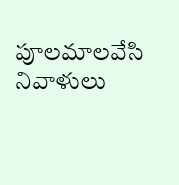పూలమాలవేసి నివాళులు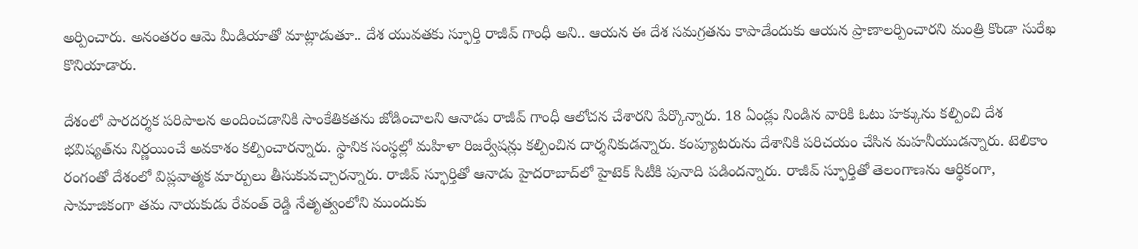అర్పించారు. అనంత‌రం ఆమె మీడియాతో మాట్లాడుతూ.. దేశ యువతకు స్ఫూర్తి రాజీవ్ గాంధీ అని.. ఆయ‌న ఈ దేశ సమగ్రతను కాపాడేందుకు ఆయన ప్రాణాలర్పించారని మంత్రి కొండా సురేఖ కొనియాడారు.

దేశంలో పారదర్శక పరిపాలన అందించడానికి సాంకేతికతను జోడించాలని ఆనాడు రాజీవ్ గాంధీ ఆలోచన చేశార‌ని పేర్కొన్నారు. 18 ఏండ్లు నిండిన వారికి ఓటు హక్కును కల్పించి దేశ భవిష్యత్‌ను నిర్ణయించే అవకాశం కల్పించారన్నారు. స్థానిక సంస్థల్లో మహిళా రిజర్వేషన్లు కల్పించిన దార్శనికుడ‌న్నారు. కంప్యూటరును దేశానికి పరిచయం చేసిన మహనీయుడ‌న్నారు. టెలికాం రంగంతో దేశంలో విప్లవాత్మక మార్పులు తీసుకువచ్చారన్నారు. రాజీవ్ స్ఫూర్తితో ఆనాడు హైదరాబాద్‌లో హైటెక్ సిటీకి పునాది పడింద‌న్నారు. రాజీవ్ స్ఫూర్తితో తెలంగాణను ఆర్థికంగా, సామాజికంగా త‌మ నాయ‌కుడు రేవంత్ రెడ్డి నేతృత్వంలోని ముందుకు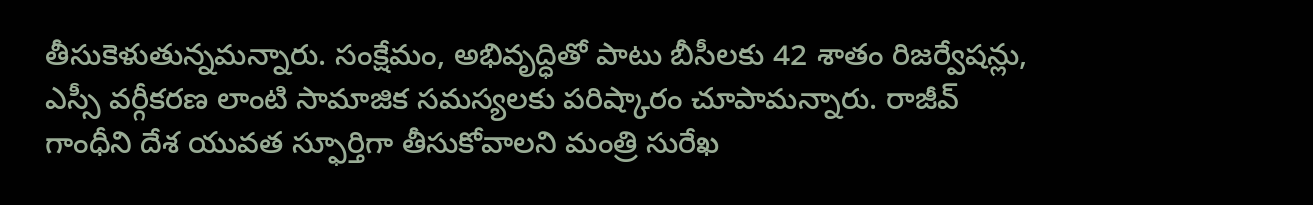తీసుకెళుతున్న‌మన్నారు. సంక్షేమం, అభివృద్ధితో పాటు బీసీలకు 42 శాతం రిజర్వేషన్లు, ఎస్సీ వర్గీకరణ లాంటి సామాజిక సమస్యలకు పరిష్కారం చూపామ‌న్నారు. రాజీవ్ గాంధీని దేశ యువత స్ఫూర్తిగా తీసుకోవాల‌ని మంత్రి సురేఖ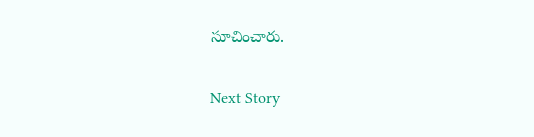సూచించారు.

Next Story